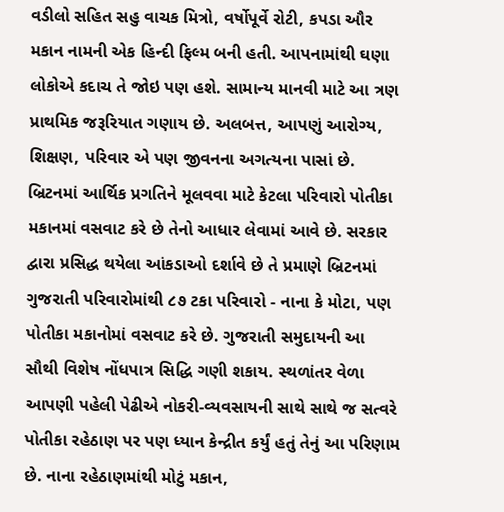વડીલો સહિત સહુ વાચક મિત્રો, વર્ષોપૂર્વે રોટી, કપડા ઔર મકાન નામની એક હિન્દી ફિલ્મ બની હતી. આપનામાંથી ઘણા લોકોએ કદાચ તે જોઇ પણ હશે. સામાન્ય માનવી માટે આ ત્રણ પ્રાથમિક જરૂરિયાત ગણાય છે. અલબત્ત, આપણું આરોગ્ય, શિક્ષણ, પરિવાર એ પણ જીવનના અગત્યના પાસાં છે. બ્રિટનમાં આર્થિક પ્રગતિને મૂલવવા માટે કેટલા પરિવારો પોતીકા મકાનમાં વસવાટ કરે છે તેનો આધાર લેવામાં આવે છે. સરકાર દ્વારા પ્રસિદ્ધ થયેલા આંકડાઓ દર્શાવે છે તે પ્રમાણે બ્રિટનમાં ગુજરાતી પરિવારોમાંથી ૮૭ ટકા પરિવારો - નાના કે મોટા, પણ પોતીકા મકાનોમાં વસવાટ કરે છે. ગુજરાતી સમુદાયની આ સૌથી વિશેષ નોંધપાત્ર સિદ્ધિ ગણી શકાય. સ્થળાંતર વેળા આપણી પહેલી પેઢીએ નોકરી-વ્યવસાયની સાથે સાથે જ સત્વરે પોતીકા રહેઠાણ પર પણ ધ્યાન કેન્દ્રીત કર્યું હતું તેનું આ પરિણામ છે. નાના રહેઠાણમાંથી મોટું મકાન,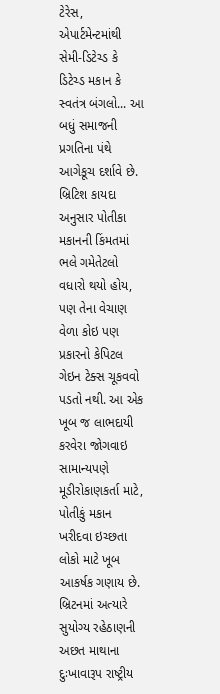ટેરેસ, એપાર્ટમેન્ટમાંથી સેમી-ડિટેચ્ડ કે ડિટેચ્ડ મકાન કે સ્વતંત્ર બંગલો... આ બધું સમાજની પ્રગતિના પંથે આગેકૂચ દર્શાવે છે.
બ્રિટિશ કાયદા અનુસાર પોતીકા મકાનની કિંમતમાં ભલે ગમેતેટલો વધારો થયો હોય, પણ તેના વેચાણ વેળા કોઇ પણ પ્રકારનો કેપિટલ ગેઇન ટેક્સ ચૂકવવો પડતો નથી. આ એક ખૂબ જ લાભદાયી કરવેરા જોગવાઇ સામાન્યપણે મૂડીરોકાણકર્તા માટે, પોતીકું મકાન ખરીદવા ઇચ્છતા લોકો માટે ખૂબ આકર્ષક ગણાય છે.
બ્રિટનમાં અત્યારે સુયોગ્ય રહેઠાણની અછત માથાના દુઃખાવારૂપ રાષ્ટ્રીય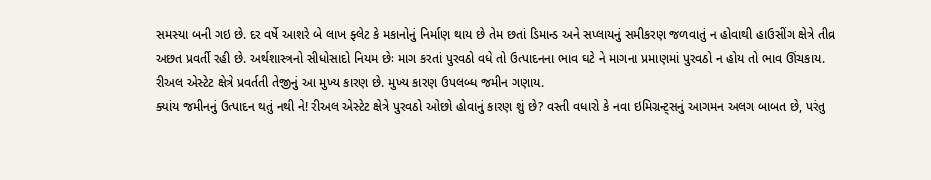સમસ્યા બની ગઇ છે. દર વર્ષે આશરે બે લાખ ફ્લેટ કે મકાનોનું નિર્માણ થાય છે તેમ છતાં ડિમાન્ડ અને સપ્લાયનું સમીકરણ જળવાતું ન હોવાથી હાઉસીંગ ક્ષેત્રે તીવ્ર અછત પ્રવર્તી રહી છે. અર્થશાસ્ત્રનો સીધોસાદો નિયમ છેઃ માગ કરતાં પુરવઠો વધે તો ઉત્પાદનના ભાવ ઘટે ને માગના પ્રમાણમાં પુરવઠો ન હોય તો ભાવ ઊંચકાય. રીઅલ એસ્ટેટ ક્ષેત્રે પ્રવર્તતી તેજીનું આ મુખ્ય કારણ છે. મુખ્ય કારણ ઉપલબ્ધ જમીન ગણાય.
ક્યાંય જમીનનું ઉત્પાદન થતું નથી ને! રીઅલ એસ્ટેટ ક્ષેત્રે પુરવઠો ઓછો હોવાનું કારણ શું છે? વસ્તી વધારો કે નવા ઇમિગ્રન્ટ્સનું આગમન અલગ બાબત છે, પરંતુ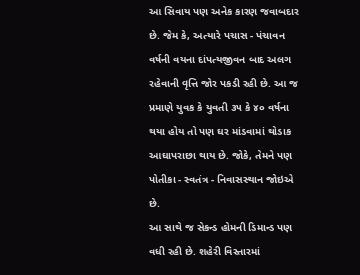આ સિવાય પણ અનેક કારણ જવાબદાર છે. જેમ કે, અત્યારે પચાસ - પંચાવન વર્ષની વયના દાંપત્યજીવન બાદ અલગ રહેવાની વૃત્તિ જોર પકડી રહી છે. આ જ પ્રમાણે યુવક કે યુવતી ૩૫ કે ૪૦ વર્ષના થયા હોય તો પણ ઘર માંડવામાં થોડાક આઘાપરાછા થાય છે. જોકે, તેમને પણ પોતીકા - સ્વતંત્ર - નિવાસસ્થાન જોઇએ છે.
આ સાથે જ સેકન્ડ હોમની ડિમાન્ડ પણ વધી રહી છે. શહેરી વિસ્તારમાં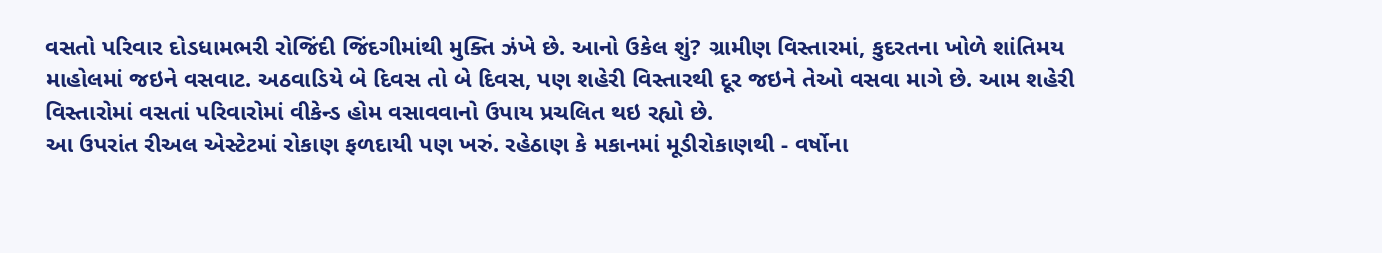વસતો પરિવાર દોડધામભરી રોજિંદી જિંદગીમાંથી મુક્તિ ઝંખે છે. આનો ઉકેલ શું? ગ્રામીણ વિસ્તારમાં, કુદરતના ખોળે શાંતિમય માહોલમાં જઇને વસવાટ. અઠવાડિયે બે દિવસ તો બે દિવસ, પણ શહેરી વિસ્તારથી દૂર જઇને તેઓ વસવા માગે છે. આમ શહેરી વિસ્તારોમાં વસતાં પરિવારોમાં વીકેન્ડ હોમ વસાવવાનો ઉપાય પ્રચલિત થઇ રહ્યો છે.
આ ઉપરાંત રીઅલ એસ્ટેટમાં રોકાણ ફળદાયી પણ ખરું. રહેઠાણ કે મકાનમાં મૂડીરોકાણથી - વર્ષોના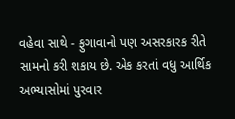વહેવા સાથે - ફુગાવાનો પણ અસરકારક રીતે સામનો કરી શકાય છે. એક કરતાં વધુ આર્થિક અભ્યાસોમાં પુરવાર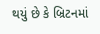થયું છે કે બ્રિટનમાં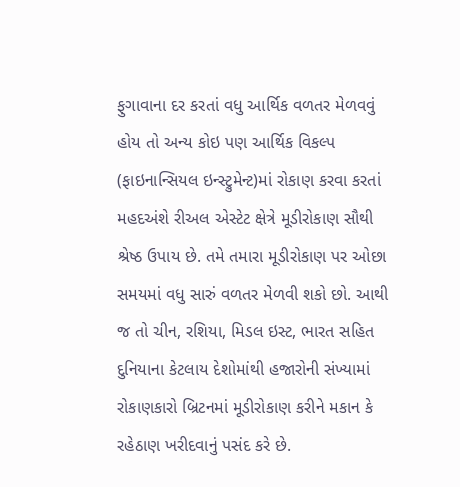ફુગાવાના દર કરતાં વધુ આર્થિક વળતર મેળવવું હોય તો અન્ય કોઇ પણ આર્થિક વિકલ્પ (ફાઇનાન્સિયલ ઇન્સ્ટ્રુમેન્ટ)માં રોકાણ કરવા કરતાં મહદઅંશે રીઅલ એસ્ટેટ ક્ષેત્રે મૂડીરોકાણ સૌથી શ્રેષ્ઠ ઉપાય છે. તમે તમારા મૂડીરોકાણ પર ઓછા સમયમાં વધુ સારું વળતર મેળવી શકો છો. આથી જ તો ચીન, રશિયા, મિડલ ઇસ્ટ, ભારત સહિત દુનિયાના કેટલાય દેશોમાંથી હજારોની સંખ્યામાં રોકાણકારો બ્રિટનમાં મૂડીરોકાણ કરીને મકાન કે રહેઠાણ ખરીદવાનું પસંદ કરે છે.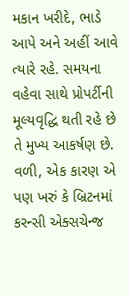મકાન ખરીદે, ભાડે આપે અને અહીં આવે ત્યારે રહે. સમયના વહેવા સાથે પ્રોપર્ટીની મૂલ્યવૃદ્ધિ થતી રહે છે તે મુખ્ય આકર્ષણ છે.
વળી, એક કારણ એ પણ ખરું કે બ્રિટનમાં કરન્સી એક્સચેન્જ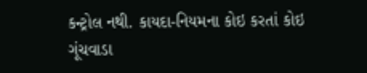કન્ટ્રોલ નથી. કાયદા-નિયમના કોઇ કરતાં કોઇ ગૂંચવાડા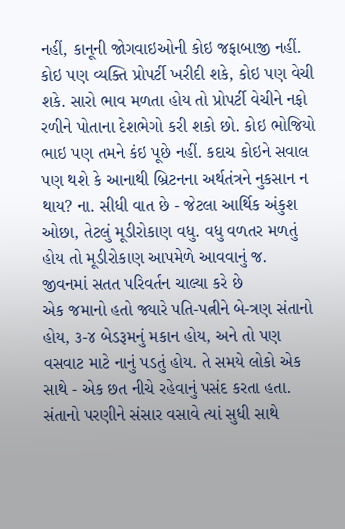નહીં, કાનૂની જોગવાઇઓની કોઇ જફાબાજી નહીં. કોઇ પણ વ્યક્તિ પ્રોપર્ટી ખરીદી શકે, કોઇ પણ વેચી શકે. સારો ભાવ મળતા હોય તો પ્રોપર્ટી વેચીને નફો રળીને પોતાના દેશભેગો કરી શકો છો. કોઇ ભોજિયો ભાઇ પણ તમને કંઇ પૂછે નહીં. કદાચ કોઇને સવાલ પણ થશે કે આનાથી બ્રિટનના અર્થતંત્રને નુકસાન ન થાય? ના. સીધી વાત છે - જેટલા આર્થિક અંકુશ ઓછા, તેટલું મૂડીરોકાણ વધુ. વધુ વળતર મળતું હોય તો મૂડીરોકાણ આપમેળે આવવાનું જ.
જીવનમાં સતત પરિવર્તન ચાલ્યા કરે છે
એક જમાનો હતો જ્યારે પતિ-પત્નીને બે-ત્રણ સંતાનો હોય, ૩-૪ બેડરૂમનું મકાન હોય, અને તો પણ વસવાટ માટે નાનું પડતું હોય. તે સમયે લોકો એક સાથે - એક છત નીચે રહેવાનું પસંદ કરતા હતા. સંતાનો પરણીને સંસાર વસાવે ત્યાં સુધી સાથે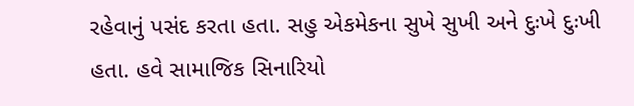રહેવાનું પસંદ કરતા હતા. સહુ એકમેકના સુખે સુખી અને દુઃખે દુઃખી હતા. હવે સામાજિક સિનારિયો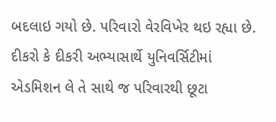બદલાઇ ગયો છે. પરિવારો વેરવિખેર થઇ રહ્યા છે. દીકરો કે દીકરી અભ્યાસાર્થે યુનિવર્સિટીમાં એડમિશન લે તે સાથે જ પરિવારથી છૂટા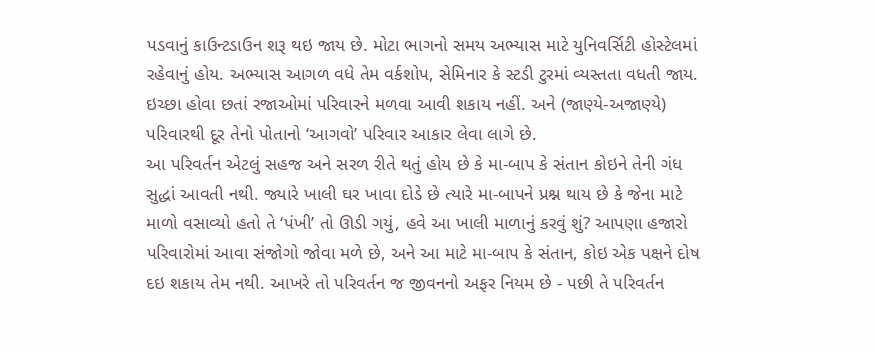પડવાનું કાઉન્ટડાઉન શરૂ થઇ જાય છે. મોટા ભાગનો સમય અભ્યાસ માટે યુનિવર્સિટી હોસ્ટેલમાં રહેવાનું હોય. અભ્યાસ આગળ વધે તેમ વર્કશોપ, સેમિનાર કે સ્ટડી ટુરમાં વ્યસ્તતા વધતી જાય. ઇચ્છા હોવા છતાં રજાઓમાં પરિવારને મળવા આવી શકાય નહીં. અને (જાણ્યે-અજાણ્યે) પરિવારથી દૂર તેનો પોતાનો ‘આગવો’ પરિવાર આકાર લેવા લાગે છે.
આ પરિવર્તન એટલું સહજ અને સરળ રીતે થતું હોય છે કે મા-બાપ કે સંતાન કોઇને તેની ગંધ સુદ્ધાં આવતી નથી. જ્યારે ખાલી ઘર ખાવા દોડે છે ત્યારે મા-બાપને પ્રશ્ન થાય છે કે જેના માટે માળો વસાવ્યો હતો તે ‘પંખી’ તો ઊડી ગયું, હવે આ ખાલી માળાનું કરવું શું? આપણા હજારો પરિવારોમાં આવા સંજોગો જોવા મળે છે, અને આ માટે મા-બાપ કે સંતાન, કોઇ એક પક્ષને દોષ દઇ શકાય તેમ નથી. આખરે તો પરિવર્તન જ જીવનનો અફર નિયમ છે - પછી તે પરિવર્તન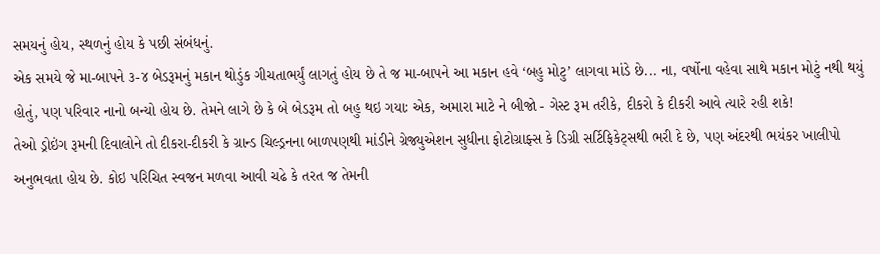સમયનું હોય, સ્થળનું હોય કે પછી સંબંધનું.
એક સમયે જે મા-બાપને ૩-૪ બેડરૂમનું મકાન થોડુંક ગીચતાભર્યું લાગતું હોય છે તે જ મા-બાપને આ મકાન હવે ‘બહુ મોટુ’ લાગવા માંડે છે... ના, વર્ષોના વહેવા સાથે મકાન મોટું નથી થયું હોતું, પણ પરિવાર નાનો બન્યો હોય છે. તેમને લાગે છે કે બે બેડરૂમ તો બહુ થઇ ગયાઃ એક, અમારા માટે ને બીજો - ગેસ્ટ રૂમ તરીકે, દીકરો કે દીકરી આવે ત્યારે રહી શકે!
તેઓ ડ્રોઇંગ રૂમની દિવાલોને તો દીકરા-દીકરી કે ગ્રાન્ડ ચિલ્ડ્રનના બાળપણથી માંડીને ગ્રેજ્યુએશન સુધીના ફોટોગ્રાફ્સ કે ડિગ્રી સર્ટિફિકેટ્સથી ભરી દે છે, પણ અંદરથી ભયંકર ખાલીપો અનુભવતા હોય છે. કોઇ પરિચિત સ્વજન મળવા આવી ચઢે કે તરત જ તેમની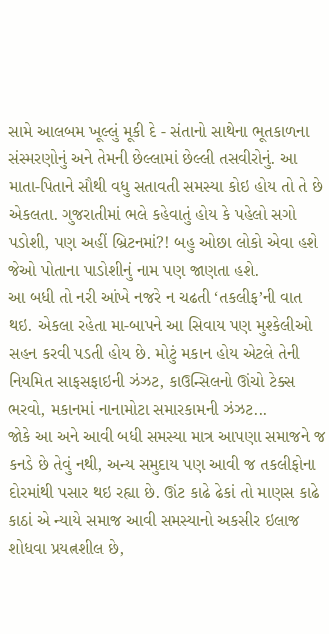સામે આલબમ ખૂલ્લું મૂકી દે - સંતાનો સાથેના ભૂતકાળના સંસ્મરણોનું અને તેમની છેલ્લામાં છેલ્લી તસવીરોનું. આ માતા-પિતાને સૌથી વધુ સતાવતી સમસ્યા કોઇ હોય તો તે છે એકલતા. ગુજરાતીમાં ભલે કહેવાતું હોય કે પહેલો સગો પડોશી, પણ અહીં બ્રિટનમાં?! બહુ ઓછા લોકો એવા હશે જેઓ પોતાના પાડોશીનું નામ પણ જાણતા હશે.
આ બધી તો નરી આંખે નજરે ન ચઢતી ‘તકલીફ’ની વાત થઇ. એકલા રહેતા મા-બાપને આ સિવાય પણ મુશ્કેલીઓ સહન કરવી પડતી હોય છે. મોટું મકાન હોય એટલે તેની નિયમિત સાફસફાઇની ઝંઝટ, કાઉન્સિલનો ઊંચો ટેક્સ ભરવો, મકાનમાં નાનામોટા સમારકામની ઝંઝટ...
જોકે આ અને આવી બધી સમસ્યા માત્ર આપણા સમાજને જ કનડે છે તેવું નથી, અન્ય સમુદાય પણ આવી જ તકલીફોના દોરમાંથી પસાર થઇ રહ્યા છે. ઊંટ કાઢે ઢેકાં તો માણસ કાઢે કાઠાં એ ન્યાયે સમાજ આવી સમસ્યાનો અકસીર ઇલાજ શોધવા પ્રયત્નશીલ છે,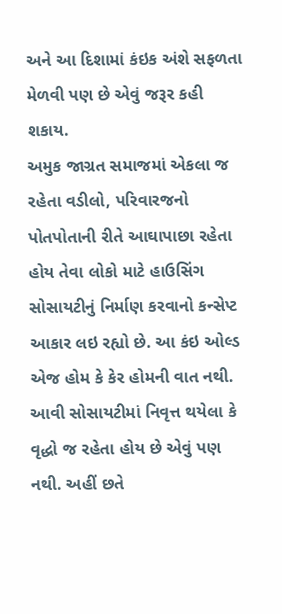અને આ દિશામાં કંઇક અંશે સફળતા મેળવી પણ છે એવું જરૂર કહી શકાય.
અમુક જાગ્રત સમાજમાં એકલા જ રહેતા વડીલો, પરિવારજનો પોતપોતાની રીતે આઘાપાછા રહેતા હોય તેવા લોકો માટે હાઉસિંગ સોસાયટીનું નિર્માણ કરવાનો કન્સેપ્ટ આકાર લઇ રહ્યો છે. આ કંઇ ઓલ્ડ એજ હોમ કે કેર હોમની વાત નથી. આવી સોસાયટીમાં નિવૃત્ત થયેલા કે વૃદ્ધો જ રહેતા હોય છે એવું પણ નથી. અહીં છતે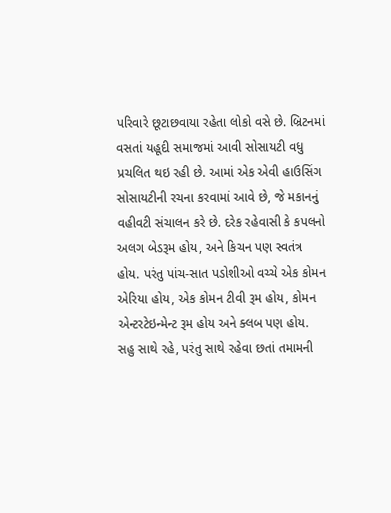પરિવારે છૂટાછવાયા રહેતા લોકો વસે છે. બ્રિટનમાં વસતાં યહૂદી સમાજમાં આવી સોસાયટી વધુ પ્રચલિત થઇ રહી છે. આમાં એક એવી હાઉસિંગ સોસાયટીની રચના કરવામાં આવે છે, જે મકાનનું વહીવટી સંચાલન કરે છે. દરેક રહેવાસી કે કપલનો અલગ બેડરૂમ હોય, અને કિચન પણ સ્વતંત્ર હોય. પરંતુ પાંચ-સાત પડોશીઓ વચ્ચે એક કોમન એરિયા હોય, એક કોમન ટીવી રૂમ હોય, કોમન એન્ટરટેઇન્મેન્ટ રૂમ હોય અને ક્લબ પણ હોય. સહુ સાથે રહે, પરંતુ સાથે રહેવા છતાં તમામની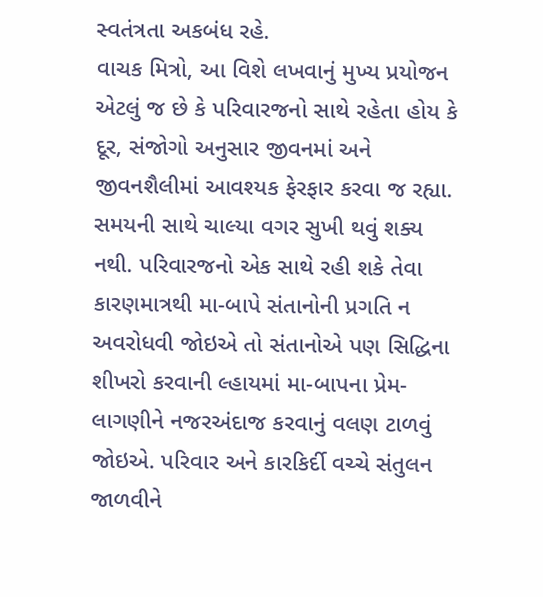સ્વતંત્રતા અકબંધ રહે.
વાચક મિત્રો, આ વિશે લખવાનું મુખ્ય પ્રયોજન એટલું જ છે કે પરિવારજનો સાથે રહેતા હોય કે દૂર, સંજોગો અનુસાર જીવનમાં અને જીવનશૈલીમાં આવશ્યક ફેરફાર કરવા જ રહ્યા. સમયની સાથે ચાલ્યા વગર સુખી થવું શક્ય નથી. પરિવારજનો એક સાથે રહી શકે તેવા કારણમાત્રથી મા-બાપે સંતાનોની પ્રગતિ ન અવરોધવી જોઇએ તો સંતાનોએ પણ સિદ્ધિના શીખરો કરવાની લ્હાયમાં મા-બાપના પ્રેમ-લાગણીને નજરઅંદાજ કરવાનું વલણ ટાળવું જોઇએ. પરિવાર અને કારકિર્દી વચ્ચે સંતુલન જાળવીને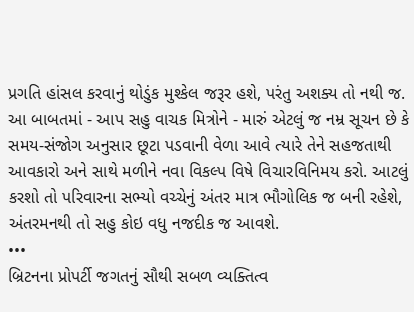પ્રગતિ હાંસલ કરવાનું થોડુંક મુશ્કેલ જરૂર હશે, પરંતુ અશક્ય તો નથી જ.
આ બાબતમાં - આપ સહુ વાચક મિત્રોને - મારું એટલું જ નમ્ર સૂચન છે કે સમય-સંજોગ અનુસાર છૂટા પડવાની વેળા આવે ત્યારે તેને સહજતાથી આવકારો અને સાથે મળીને નવા વિકલ્પ વિષે વિચારવિનિમય કરો. આટલું કરશો તો પરિવારના સભ્યો વચ્ચેનું અંતર માત્ર ભૌગોલિક જ બની રહેશે, અંતરમનથી તો સહુ કોઇ વધુ નજદીક જ આવશે.
•••
બ્રિટનના પ્રોપર્ટી જગતનું સૌથી સબળ વ્યક્તિત્વ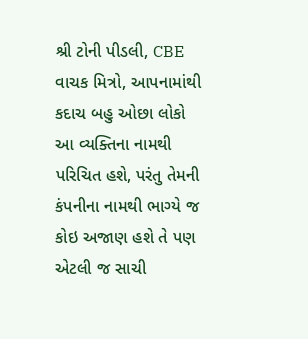શ્રી ટોની પીડલી, CBE
વાચક મિત્રો, આપનામાંથી કદાચ બહુ ઓછા લોકો આ વ્યક્તિના નામથી પરિચિત હશે, પરંતુ તેમની કંપનીના નામથી ભાગ્યે જ કોઇ અજાણ હશે તે પણ એટલી જ સાચી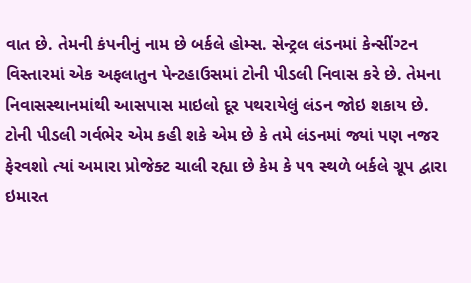વાત છે. તેમની કંપનીનું નામ છે બર્કલે હોમ્સ. સેન્ટ્રલ લંડનમાં કેન્સીંગ્ટન વિસ્તારમાં એક અફલાતુન પેન્ટહાઉસમાં ટોની પીડલી નિવાસ કરે છે. તેમના નિવાસસ્થાનમાંથી આસપાસ માઇલો દૂર પથરાયેલું લંડન જોઇ શકાય છે. ટોની પીડલી ગર્વભેર એમ કહી શકે એમ છે કે તમે લંડનમાં જ્યાં પણ નજર ફેરવશો ત્યાં અમારા પ્રોજેક્ટ ચાલી રહ્યા છે કેમ કે ૫૧ સ્થળે બર્કલે ગ્રૂપ દ્વારા ઇમારત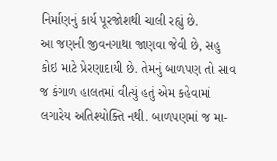નિર્માણનું કાર્ય પૂરજોશથી ચાલી રહ્યું છે.
આ જણની જીવનગાથા જાણવા જેવી છે, સહુ કોઇ માટે પ્રેરણાદાયી છે. તેમનું બાળપણ તો સાવ જ કંગાળ હાલતમાં વીત્યું હતું એમ કહેવામાં લગારેય અતિશ્યોક્તિ નથી. બાળપણમાં જ મા-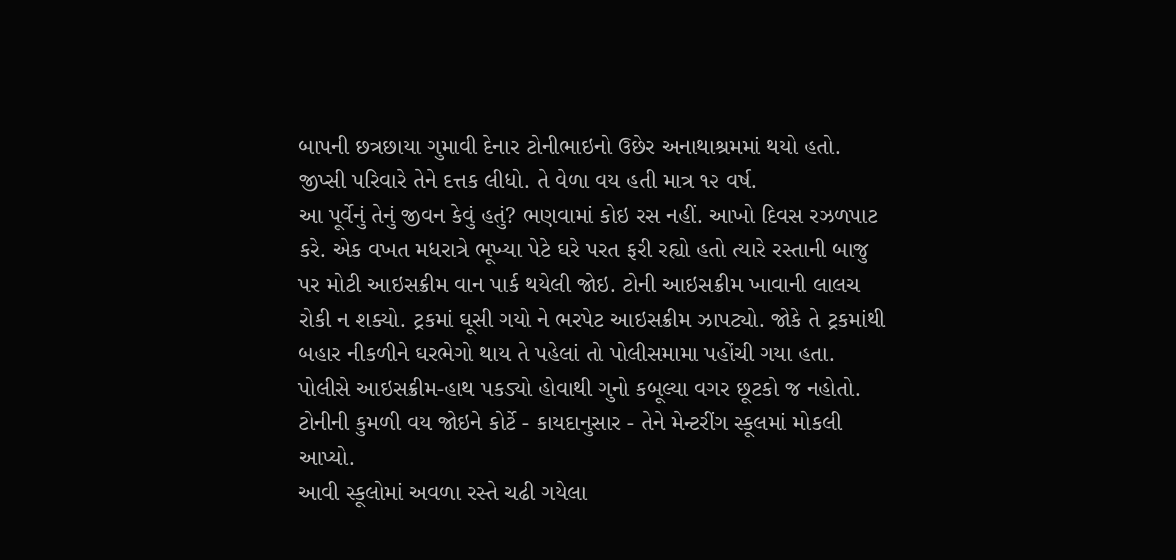બાપની છત્રછાયા ગુમાવી દેનાર ટોનીભાઇનો ઉછેર અનાથાશ્રમમાં થયો હતો. જીપ્સી પરિવારે તેને દત્તક લીધો. તે વેળા વય હતી માત્ર ૧૨ વર્ષ.
આ પૂર્વેનું તેનું જીવન કેવું હતું? ભણવામાં કોઇ રસ નહીં. આખો દિવસ રઝળપાટ કરે. એક વખત મધરાત્રે ભૂખ્યા પેટે ઘરે પરત ફરી રહ્યો હતો ત્યારે રસ્તાની બાજુ પર મોટી આઇસક્રીમ વાન પાર્ક થયેલી જોઇ. ટોની આઇસક્રીમ ખાવાની લાલચ રોકી ન શક્યો. ટ્રકમાં ઘૂસી ગયો ને ભરપેટ આઇસક્રીમ ઝાપટ્યો. જોકે તે ટ્રકમાંથી બહાર નીકળીને ઘરભેગો થાય તે પહેલાં તો પોલીસમામા પહોંચી ગયા હતા. પોલીસે આઇસક્રીમ-હાથ પકડ્યો હોવાથી ગુનો કબૂલ્યા વગર છૂટકો જ નહોતો. ટોનીની કુમળી વય જોઇને કોર્ટે - કાયદાનુસાર - તેને મેન્ટરીંગ સ્કૂલમાં મોકલી આપ્યો.
આવી સ્કૂલોમાં અવળા રસ્તે ચઢી ગયેલા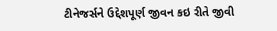ટીનેજર્સને ઉદ્દેશપૂર્ણ જીવન કઇ રીતે જીવી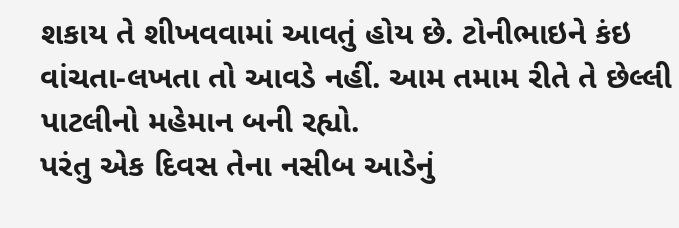શકાય તે શીખવવામાં આવતું હોય છે. ટોનીભાઇને કંઇ વાંચતા-લખતા તો આવડે નહીં. આમ તમામ રીતે તે છેલ્લી પાટલીનો મહેમાન બની રહ્યો.
પરંતુ એક દિવસ તેના નસીબ આડેનું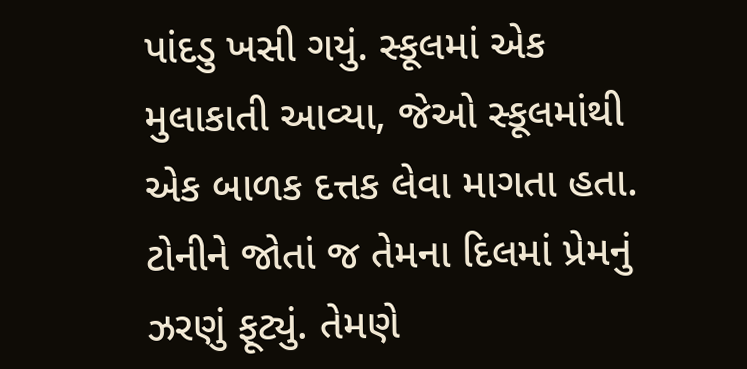પાંદડુ ખસી ગયું. સ્કૂલમાં એક મુલાકાતી આવ્યા, જેઓ સ્કૂલમાંથી એક બાળક દત્તક લેવા માગતા હતા. ટોનીને જોતાં જ તેમના દિલમાં પ્રેમનું ઝરણું ફૂટ્યું. તેમણે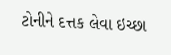ટોનીને દત્તક લેવા ઇચ્છા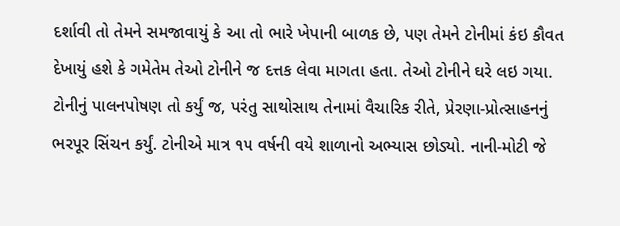દર્શાવી તો તેમને સમજાવાયું કે આ તો ભારે ખેપાની બાળક છે, પણ તેમને ટોનીમાં કંઇ કૌવત દેખાયું હશે કે ગમેતેમ તેઓ ટોનીને જ દત્તક લેવા માગતા હતા. તેઓ ટોનીને ઘરે લઇ ગયા. ટોનીનું પાલનપોષણ તો કર્યું જ, પરંતુ સાથોસાથ તેનામાં વૈચારિક રીતે, પ્રેરણા-પ્રોત્સાહનનું ભરપૂર સિંચન કર્યું. ટોનીએ માત્ર ૧૫ વર્ષની વયે શાળાનો અભ્યાસ છોડ્યો. નાની-મોટી જે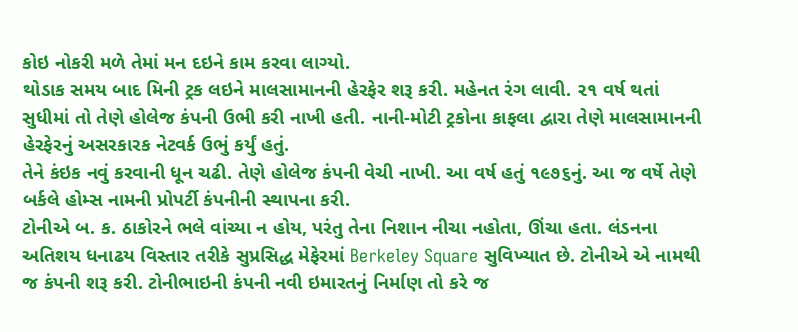કોઇ નોકરી મળે તેમાં મન દઇને કામ કરવા લાગ્યો.
થોડાક સમય બાદ મિની ટ્રક લઇને માલસામાનની હેરફેર શરૂ કરી. મહેનત રંગ લાવી. ૨૧ વર્ષ થતાં સુધીમાં તો તેણે હોલેજ કંપની ઉભી કરી નાખી હતી. નાની-મોટી ટ્રકોના કાફલા દ્વારા તેણે માલસામાનની હેરફેરનું અસરકારક નેટવર્ક ઉભું કર્યું હતું.
તેને કંઇક નવું કરવાની ધૂન ચઢી. તેણે હોલેજ કંપની વેચી નાખી. આ વર્ષ હતું ૧૯૭૬નું. આ જ વર્ષે તેણે બર્કલે હોમ્સ નામની પ્રોપર્ટી કંપનીની સ્થાપના કરી.
ટોનીએ બ. ક. ઠાકોરને ભલે વાંચ્યા ન હોય, પરંતુ તેના નિશાન નીચા નહોતા, ઊંચા હતા. લંડનના અતિશય ધનાઢય વિસ્તાર તરીકે સુપ્રસિદ્ધ મેફેરમાં Berkeley Square સુવિખ્યાત છે. ટોનીએ એ નામથી જ કંપની શરૂ કરી. ટોનીભાઇની કંપની નવી ઇમારતનું નિર્માણ તો કરે જ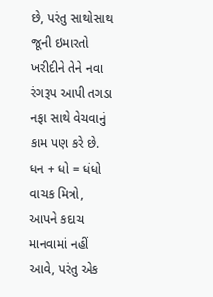છે, પરંતુ સાથોસાથ જૂની ઇમારતો ખરીદીને તેને નવા રંગરૂપ આપી તગડા નફા સાથે વેચવાનું કામ પણ કરે છે.
ધન + ધો = ધંધો
વાચક મિત્રો, આપને કદાચ માનવામાં નહીં આવે, પરંતુ એક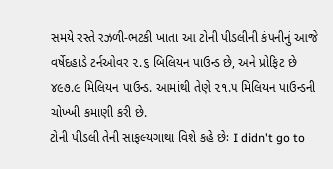સમયે રસ્તે રઝળી-ભટકી ખાતા આ ટોની પીડલીની કંપનીનું આજે વર્ષેદહાડે ટર્નઓવર ૨.૬ બિલિયન પાઉન્ડ છે, અને પ્રોફિટ છે ૪૯૭.૯ મિલિયન પાઉન્ડ. આમાંથી તેણે ૨૧.૫ મિલિયન પાઉન્ડની ચોખ્ખી કમાણી કરી છે.
ટોની પીડલી તેની સાફલ્યગાથા વિશે કહે છેઃ I didn't go to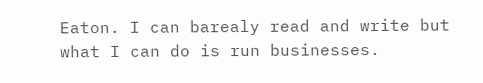Eaton. I can barealy read and write but what I can do is run businesses.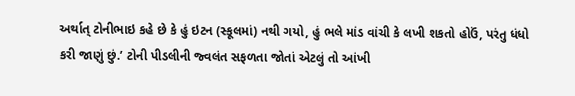અર્થાત્ ટોનીભાઇ કહે છે કે હું ઇટન (સ્કૂલમાં) નથી ગયો, હું ભલે માંડ વાંચી કે લખી શકતો હોઉં, પરંતુ ધંધો કરી જાણું છું.’ ટોની પીડલીની જ્વલંત સફળતા જોતાં એટલું તો આંખી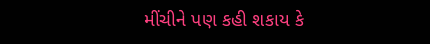મીંચીને પણ કહી શકાય કે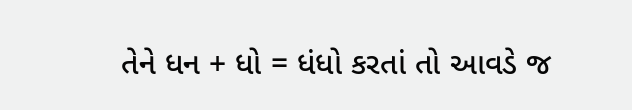તેને ધન + ધો = ધંધો કરતાં તો આવડે જ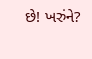છે! ખરુંને?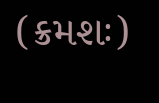(ક્રમશઃ)